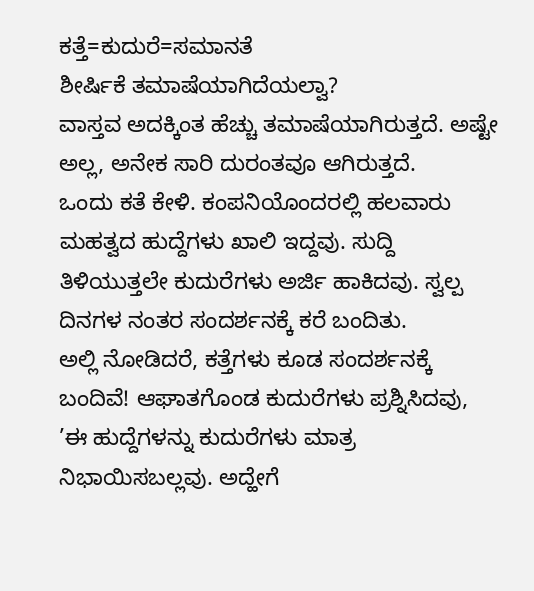ಕತ್ತೆ=ಕುದುರೆ=ಸಮಾನತೆ
ಶೀರ್ಷಿಕೆ ತಮಾಷೆಯಾಗಿದೆಯಲ್ವಾ?
ವಾಸ್ತವ ಅದಕ್ಕಿಂತ ಹೆಚ್ಚು ತಮಾಷೆಯಾಗಿರುತ್ತದೆ. ಅಷ್ಟೇ ಅಲ್ಲ, ಅನೇಕ ಸಾರಿ ದುರಂತವೂ ಆಗಿರುತ್ತದೆ.
ಒಂದು ಕತೆ ಕೇಳಿ. ಕಂಪನಿಯೊಂದರಲ್ಲಿ ಹಲವಾರು ಮಹತ್ವದ ಹುದ್ದೆಗಳು ಖಾಲಿ ಇದ್ದವು. ಸುದ್ದಿ ತಿಳಿಯುತ್ತಲೇ ಕುದುರೆಗಳು ಅರ್ಜಿ ಹಾಕಿದವು. ಸ್ವಲ್ಪ ದಿನಗಳ ನಂತರ ಸಂದರ್ಶನಕ್ಕೆ ಕರೆ ಬಂದಿತು.
ಅಲ್ಲಿ ನೋಡಿದರೆ, ಕತ್ತೆಗಳು ಕೂಡ ಸಂದರ್ಶನಕ್ಕೆ ಬಂದಿವೆ! ಆಘಾತಗೊಂಡ ಕುದುರೆಗಳು ಪ್ರಶ್ನಿಸಿದವು, ’ಈ ಹುದ್ದೆಗಳನ್ನು ಕುದುರೆಗಳು ಮಾತ್ರ ನಿಭಾಯಿಸಬಲ್ಲವು. ಅದ್ಹೇಗೆ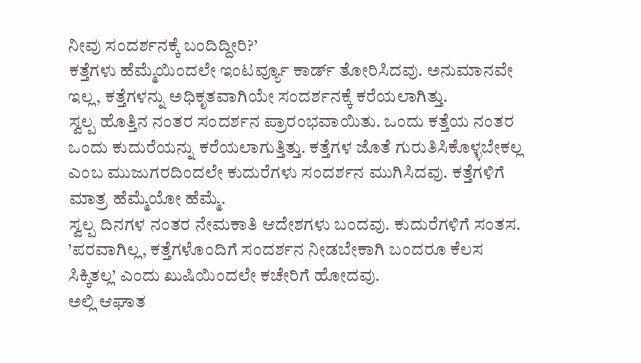ನೀವು ಸಂದರ್ಶನಕ್ಕೆ ಬಂದಿದ್ದೀರಿ?’
ಕತ್ತೆಗಳು ಹೆಮ್ಮೆಯಿಂದಲೇ ಇಂಟರ್ವ್ಯೂ ಕಾರ್ಡ್ ತೋರಿಸಿದವು. ಅನುಮಾನವೇ ಇಲ್ಲ, ಕತ್ತೆಗಳನ್ನು ಅಧಿಕೃತವಾಗಿಯೇ ಸಂದರ್ಶನಕ್ಕೆ ಕರೆಯಲಾಗಿತ್ತು.
ಸ್ವಲ್ಪ ಹೊತ್ತಿನ ನಂತರ ಸಂದರ್ಶನ ಪ್ರಾರಂಭವಾಯಿತು. ಒಂದು ಕತ್ತೆಯ ನಂತರ ಒಂದು ಕುದುರೆಯನ್ನು ಕರೆಯಲಾಗುತ್ತಿತ್ತು. ಕತ್ತೆಗಳ ಜೊತೆ ಗುರುತಿಸಿಕೊಳ್ಳಬೇಕಲ್ಲ ಎಂಬ ಮುಜುಗರದಿಂದಲೇ ಕುದುರೆಗಳು ಸಂದರ್ಶನ ಮುಗಿಸಿದವು. ಕತ್ತೆಗಳಿಗೆ ಮಾತ್ರ ಹೆಮ್ಮೆಯೋ ಹೆಮ್ಮೆ.
ಸ್ವಲ್ಪ ದಿನಗಳ ನಂತರ ನೇಮಕಾತಿ ಆದೇಶಗಳು ಬಂದವು. ಕುದುರೆಗಳಿಗೆ ಸಂತಸ. ’ಪರವಾಗಿಲ್ಲ, ಕತ್ತೆಗಳೊಂದಿಗೆ ಸಂದರ್ಶನ ನೀಡಬೇಕಾಗಿ ಬಂದರೂ ಕೆಲಸ ಸಿಕ್ಕಿತಲ್ಲ’ ಎಂದು ಖುಷಿಯಿಂದಲೇ ಕಚೇರಿಗೆ ಹೋದವು.
ಅಲ್ಲಿ ಆಘಾತ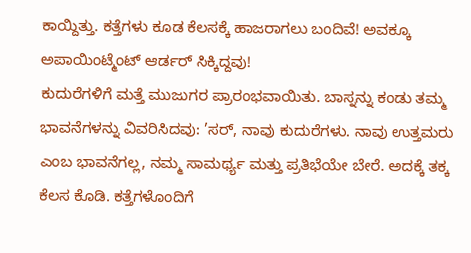ಕಾಯ್ದಿತ್ತು. ಕತ್ತೆಗಳು ಕೂಡ ಕೆಲಸಕ್ಕೆ ಹಾಜರಾಗಲು ಬಂದಿವೆ! ಅವಕ್ಕೂ ಅಪಾಯಿಂಟ್ಮೆಂಟ್ ಆರ್ಡರ್ ಸಿಕ್ಕಿದ್ದವು!
ಕುದುರೆಗಳಿಗೆ ಮತ್ತೆ ಮುಜುಗರ ಪ್ರಾರಂಭವಾಯಿತು. ಬಾಸ್ನನ್ನು ಕಂಡು ತಮ್ಮ ಭಾವನೆಗಳನ್ನು ವಿವರಿಸಿದವು: ’ಸರ್, ನಾವು ಕುದುರೆಗಳು. ನಾವು ಉತ್ತಮರು ಎಂಬ ಭಾವನೆಗಲ್ಲ, ನಮ್ಮ ಸಾಮರ್ಥ್ಯ ಮತ್ತು ಪ್ರತಿಭೆಯೇ ಬೇರೆ. ಅದಕ್ಕೆ ತಕ್ಕ ಕೆಲಸ ಕೊಡಿ. ಕತ್ತೆಗಳೊಂದಿಗೆ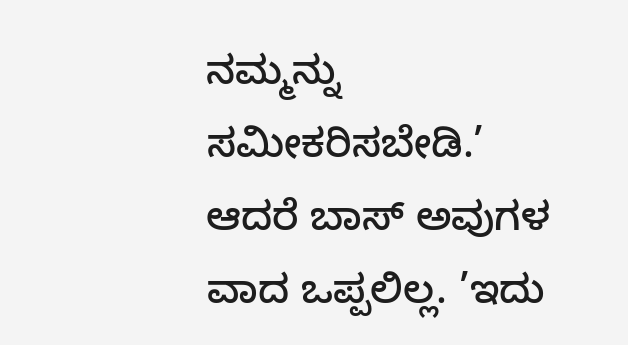ನಮ್ಮನ್ನು ಸಮೀಕರಿಸಬೇಡಿ.’
ಆದರೆ ಬಾಸ್ ಅವುಗಳ ವಾದ ಒಪ್ಪಲಿಲ್ಲ. ’ಇದು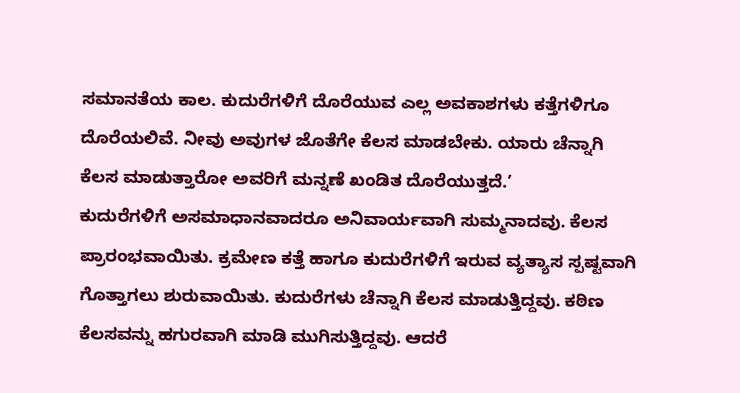ಸಮಾನತೆಯ ಕಾಲ. ಕುದುರೆಗಳಿಗೆ ದೊರೆಯುವ ಎಲ್ಲ ಅವಕಾಶಗಳು ಕತ್ತೆಗಳಿಗೂ ದೊರೆಯಲಿವೆ. ನೀವು ಅವುಗಳ ಜೊತೆಗೇ ಕೆಲಸ ಮಾಡಬೇಕು. ಯಾರು ಚೆನ್ನಾಗಿ ಕೆಲಸ ಮಾಡುತ್ತಾರೋ ಅವರಿಗೆ ಮನ್ನಣೆ ಖಂಡಿತ ದೊರೆಯುತ್ತದೆ.’
ಕುದುರೆಗಳಿಗೆ ಅಸಮಾಧಾನವಾದರೂ ಅನಿವಾರ್ಯವಾಗಿ ಸುಮ್ಮನಾದವು. ಕೆಲಸ ಪ್ರಾರಂಭವಾಯಿತು. ಕ್ರಮೇಣ ಕತ್ತೆ ಹಾಗೂ ಕುದುರೆಗಳಿಗೆ ಇರುವ ವ್ಯತ್ಯಾಸ ಸ್ಪಷ್ಟವಾಗಿ ಗೊತ್ತಾಗಲು ಶುರುವಾಯಿತು. ಕುದುರೆಗಳು ಚೆನ್ನಾಗಿ ಕೆಲಸ ಮಾಡುತ್ತಿದ್ದವು. ಕಠಿಣ ಕೆಲಸವನ್ನು ಹಗುರವಾಗಿ ಮಾಡಿ ಮುಗಿಸುತ್ತಿದ್ದವು. ಆದರೆ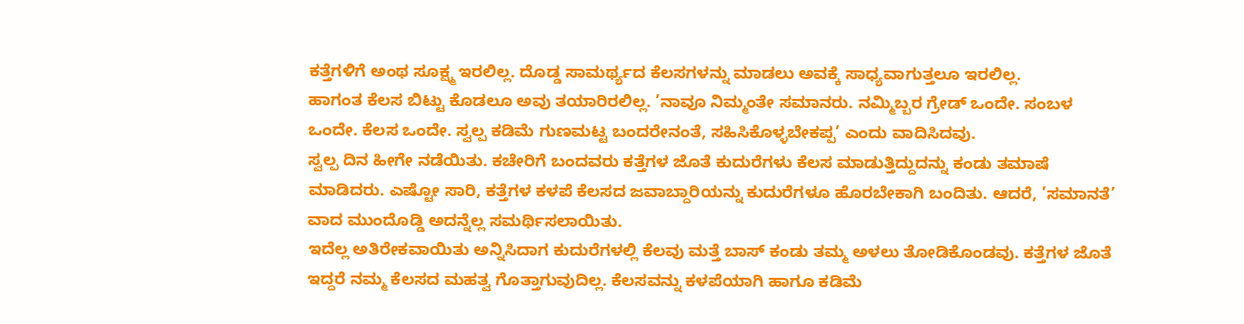ಕತ್ತೆಗಳಿಗೆ ಅಂಥ ಸೂಕ್ಷ್ಮ ಇರಲಿಲ್ಲ. ದೊಡ್ಡ ಸಾಮರ್ಥ್ಯದ ಕೆಲಸಗಳನ್ನು ಮಾಡಲು ಅವಕ್ಕೆ ಸಾಧ್ಯವಾಗುತ್ತಲೂ ಇರಲಿಲ್ಲ.
ಹಾಗಂತ ಕೆಲಸ ಬಿಟ್ಟು ಕೊಡಲೂ ಅವು ತಯಾರಿರಲಿಲ್ಲ. ’ನಾವೂ ನಿಮ್ಮಂತೇ ಸಮಾನರು. ನಮ್ಮಿಬ್ಬರ ಗ್ರೇಡ್ ಒಂದೇ. ಸಂಬಳ ಒಂದೇ. ಕೆಲಸ ಒಂದೇ. ಸ್ವಲ್ಪ ಕಡಿಮೆ ಗುಣಮಟ್ಟ ಬಂದರೇನಂತೆ, ಸಹಿಸಿಕೊಳ್ಳಬೇಕಪ್ಪ’ ಎಂದು ವಾದಿಸಿದವು.
ಸ್ವಲ್ಪ ದಿನ ಹೀಗೇ ನಡೆಯಿತು. ಕಚೇರಿಗೆ ಬಂದವರು ಕತ್ತೆಗಳ ಜೊತೆ ಕುದುರೆಗಳು ಕೆಲಸ ಮಾಡುತ್ತಿದ್ದುದನ್ನು ಕಂಡು ತಮಾಷೆ ಮಾಡಿದರು. ಎಷ್ಟೋ ಸಾರಿ, ಕತ್ತೆಗಳ ಕಳಪೆ ಕೆಲಸದ ಜವಾಬ್ದಾರಿಯನ್ನು ಕುದುರೆಗಳೂ ಹೊರಬೇಕಾಗಿ ಬಂದಿತು. ಆದರೆ, ’ಸಮಾನತೆ’ ವಾದ ಮುಂದೊಡ್ಡಿ ಅದನ್ನೆಲ್ಲ ಸಮರ್ಥಿಸಲಾಯಿತು.
ಇದೆಲ್ಲ ಅತಿರೇಕವಾಯಿತು ಅನ್ನಿಸಿದಾಗ ಕುದುರೆಗಳಲ್ಲಿ ಕೆಲವು ಮತ್ತೆ ಬಾಸ್ ಕಂಡು ತಮ್ಮ ಅಳಲು ತೋಡಿಕೊಂಡವು. ಕತ್ತೆಗಳ ಜೊತೆ ಇದ್ದರೆ ನಮ್ಮ ಕೆಲಸದ ಮಹತ್ವ ಗೊತ್ತಾಗುವುದಿಲ್ಲ. ಕೆಲಸವನ್ನು ಕಳಪೆಯಾಗಿ ಹಾಗೂ ಕಡಿಮೆ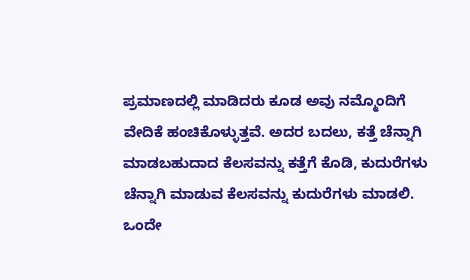ಪ್ರಮಾಣದಲ್ಲಿ ಮಾಡಿದರು ಕೂಡ ಅವು ನಮ್ಮೊಂದಿಗೆ ವೇದಿಕೆ ಹಂಚಿಕೊಳ್ಳುತ್ತವೆ. ಅದರ ಬದಲು, ಕತ್ತೆ ಚೆನ್ನಾಗಿ ಮಾಡಬಹುದಾದ ಕೆಲಸವನ್ನು ಕತ್ತೆಗೆ ಕೊಡಿ, ಕುದುರೆಗಳು ಚೆನ್ನಾಗಿ ಮಾಡುವ ಕೆಲಸವನ್ನು ಕುದುರೆಗಳು ಮಾಡಲಿ. ಒಂದೇ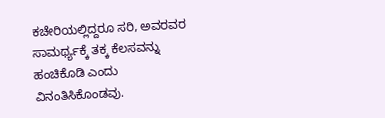ಕಚೇರಿಯಲ್ಲಿದ್ದರೂ ಸರಿ, ಅವರವರ ಸಾಮರ್ಥ್ಯಕ್ಕೆ ತಕ್ಕ ಕೆಲಸವನ್ನು ಹಂಚಿಕೊಡಿ ಎಂದು ವಿನಂತಿಸಿಕೊಂಡವು.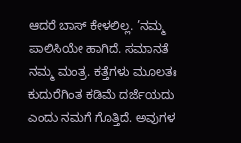ಆದರೆ ಬಾಸ್ ಕೇಳಲಿಲ್ಲ. ’ನಮ್ಮ ಪಾಲಿಸಿಯೇ ಹಾಗಿದೆ. ಸಮಾನತೆ ನಮ್ಮ ಮಂತ್ರ. ಕತ್ತೆಗಳು ಮೂಲತಃ ಕುದುರೆಗಿಂತ ಕಡಿಮೆ ದರ್ಜೆಯದು ಎಂದು ನಮಗೆ ಗೊತ್ತಿದೆ. ಅವುಗಳ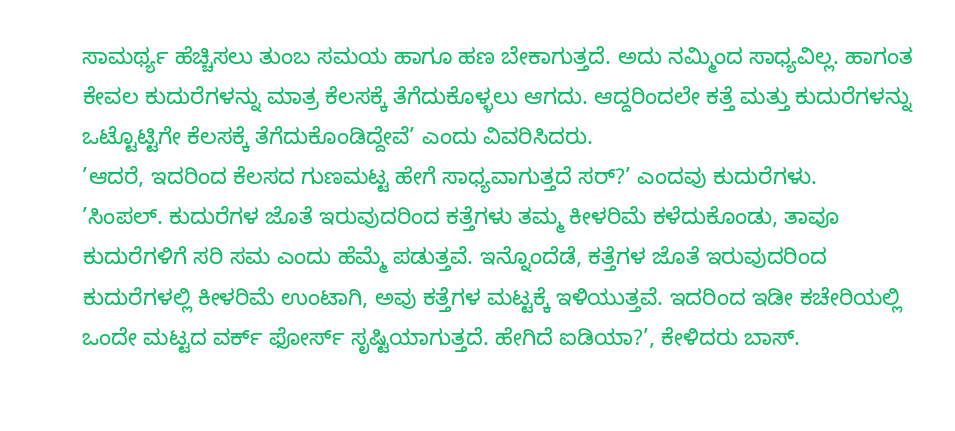ಸಾಮರ್ಥ್ಯ ಹೆಚ್ಚಿಸಲು ತುಂಬ ಸಮಯ ಹಾಗೂ ಹಣ ಬೇಕಾಗುತ್ತದೆ. ಅದು ನಮ್ಮಿಂದ ಸಾಧ್ಯವಿಲ್ಲ. ಹಾಗಂತ ಕೇವಲ ಕುದುರೆಗಳನ್ನು ಮಾತ್ರ ಕೆಲಸಕ್ಕೆ ತೆಗೆದುಕೊಳ್ಳಲು ಆಗದು. ಆದ್ದರಿಂದಲೇ ಕತ್ತೆ ಮತ್ತು ಕುದುರೆಗಳನ್ನು ಒಟ್ಟೊಟ್ಟಿಗೇ ಕೆಲಸಕ್ಕೆ ತೆಗೆದುಕೊಂಡಿದ್ದೇವೆ’ ಎಂದು ವಿವರಿಸಿದರು.
’ಆದರೆ, ಇದರಿಂದ ಕೆಲಸದ ಗುಣಮಟ್ಟ ಹೇಗೆ ಸಾಧ್ಯವಾಗುತ್ತದೆ ಸರ್?’ ಎಂದವು ಕುದುರೆಗಳು.
’ಸಿಂಪಲ್. ಕುದುರೆಗಳ ಜೊತೆ ಇರುವುದರಿಂದ ಕತ್ತೆಗಳು ತಮ್ಮ ಕೀಳರಿಮೆ ಕಳೆದುಕೊಂಡು, ತಾವೂ ಕುದುರೆಗಳಿಗೆ ಸರಿ ಸಮ ಎಂದು ಹೆಮ್ಮೆ ಪಡುತ್ತವೆ. ಇನ್ನೊಂದೆಡೆ, ಕತ್ತೆಗಳ ಜೊತೆ ಇರುವುದರಿಂದ ಕುದುರೆಗಳಲ್ಲಿ ಕೀಳರಿಮೆ ಉಂಟಾಗಿ, ಅವು ಕತ್ತೆಗಳ ಮಟ್ಟಕ್ಕೆ ಇಳಿಯುತ್ತವೆ. ಇದರಿಂದ ಇಡೀ ಕಚೇರಿಯಲ್ಲಿ ಒಂದೇ ಮಟ್ಟದ ವರ್ಕ್ ಫೋರ್ಸ್ ಸೃಷ್ಟಿಯಾಗುತ್ತದೆ. ಹೇಗಿದೆ ಐಡಿಯಾ?’, ಕೇಳಿದರು ಬಾಸ್.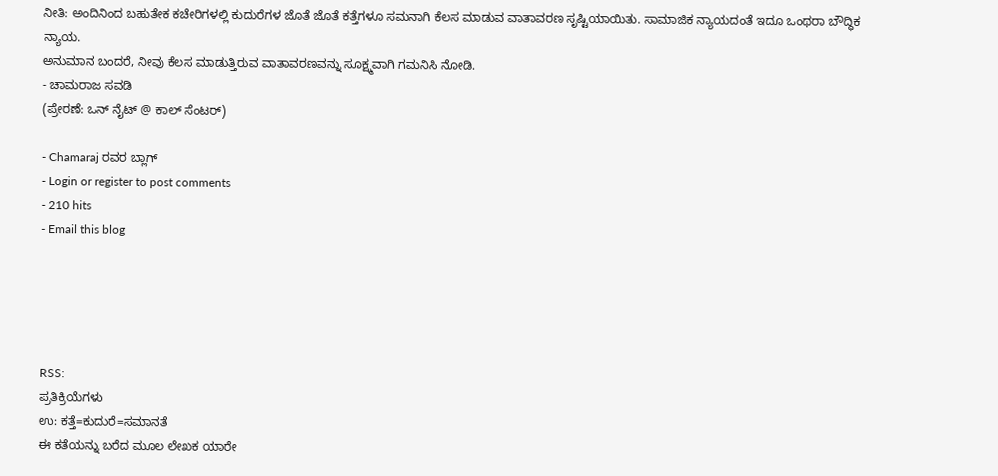ನೀತಿ: ಅಂದಿನಿಂದ ಬಹುತೇಕ ಕಚೇರಿಗಳಲ್ಲಿ ಕುದುರೆಗಳ ಜೊತೆ ಜೊತೆ ಕತ್ತೆಗಳೂ ಸಮನಾಗಿ ಕೆಲಸ ಮಾಡುವ ವಾತಾವರಣ ಸೃಷ್ಟಿಯಾಯಿತು. ಸಾಮಾಜಿಕ ನ್ಯಾಯದಂತೆ ಇದೂ ಒಂಥರಾ ಬೌದ್ಧಿಕ ನ್ಯಾಯ.
ಅನುಮಾನ ಬಂದರೆ, ನೀವು ಕೆಲಸ ಮಾಡುತ್ತಿರುವ ವಾತಾವರಣವನ್ನು ಸೂಕ್ಷ್ಮವಾಗಿ ಗಮನಿಸಿ ನೋಡಿ.
- ಚಾಮರಾಜ ಸವಡಿ
(ಪ್ರೇರಣೆ: ಒನ್ ನೈಟ್ @ ಕಾಲ್ ಸೆಂಟರ್)

- Chamaraj ರವರ ಬ್ಲಾಗ್
- Login or register to post comments
- 210 hits
- Email this blog





RSS:
ಪ್ರತಿಕ್ರಿಯೆಗಳು
ಉ: ಕತ್ತೆ=ಕುದುರೆ=ಸಮಾನತೆ
ಈ ಕತೆಯನ್ನು ಬರೆದ ಮೂಲ ಲೇಖಕ ಯಾರೇ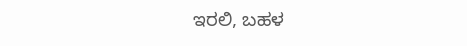ಇರಲಿ, ಬಹಳ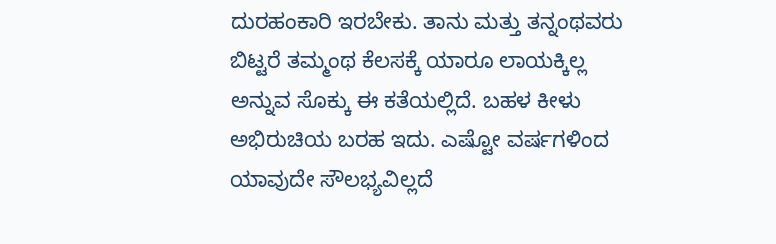ದುರಹಂಕಾರಿ ಇರಬೇಕು. ತಾನು ಮತ್ತು ತನ್ನಂಥವರು ಬಿಟ್ಟರೆ ತಮ್ಮಂಥ ಕೆಲಸಕ್ಕೆ ಯಾರೂ ಲಾಯಕ್ಕಿಲ್ಲ ಅನ್ನುವ ಸೊಕ್ಕು ಈ ಕತೆಯಲ್ಲಿದೆ. ಬಹಳ ಕೀಳು ಅಭಿರುಚಿಯ ಬರಹ ಇದು. ಎಷ್ಟೋ ವರ್ಷಗಳಿಂದ ಯಾವುದೇ ಸೌಲಭ್ಯವಿಲ್ಲದೆ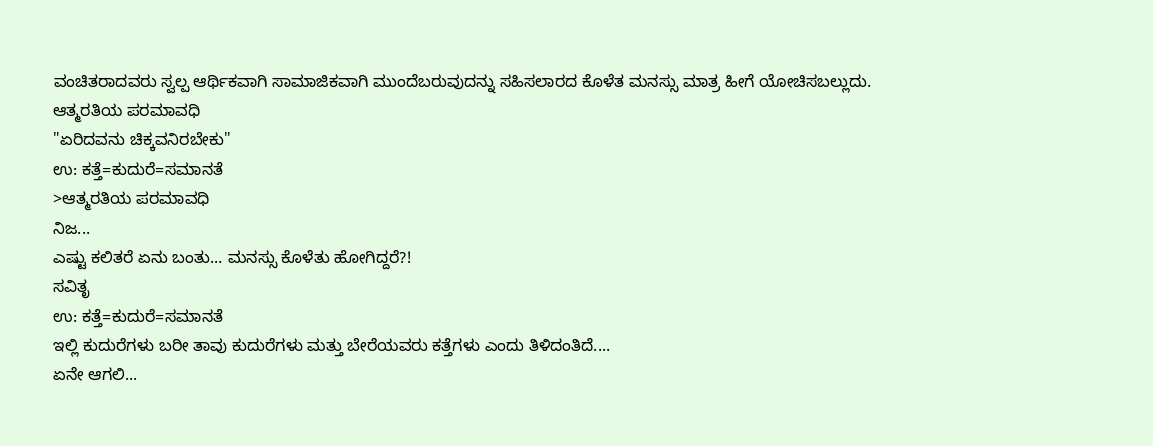ವಂಚಿತರಾದವರು ಸ್ವಲ್ಪ ಆರ್ಥಿಕವಾಗಿ ಸಾಮಾಜಿಕವಾಗಿ ಮುಂದೆಬರುವುದನ್ನು ಸಹಿಸಲಾರದ ಕೊಳೆತ ಮನಸ್ಸು ಮಾತ್ರ ಹೀಗೆ ಯೋಚಿಸಬಲ್ಲುದು. ಆತ್ಮರತಿಯ ಪರಮಾವಧಿ
"ಏರಿದವನು ಚಿಕ್ಕವನಿರಬೇಕು"
ಉ: ಕತ್ತೆ=ಕುದುರೆ=ಸಮಾನತೆ
>ಆತ್ಮರತಿಯ ಪರಮಾವಧಿ
ನಿಜ...
ಎಷ್ಟು ಕಲಿತರೆ ಏನು ಬಂತು... ಮನಸ್ಸು ಕೊಳೆತು ಹೋಗಿದ್ದರೆ?!
ಸವಿತೃ
ಉ: ಕತ್ತೆ=ಕುದುರೆ=ಸಮಾನತೆ
ಇಲ್ಲಿ ಕುದುರೆಗಳು ಬರೀ ತಾವು ಕುದುರೆಗಳು ಮತ್ತು ಬೇರೆಯವರು ಕತ್ತೆಗಳು ಎಂದು ತಿಳಿದಂತಿದೆ....
ಏನೇ ಆಗಲಿ...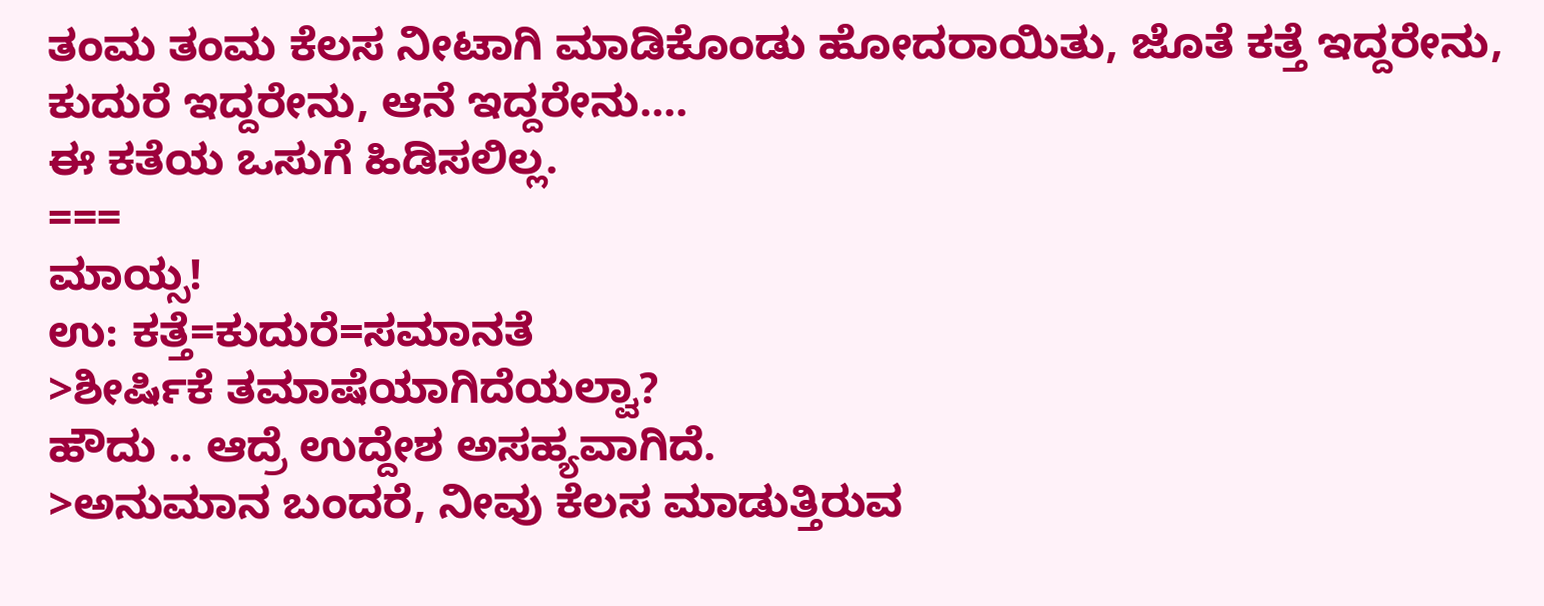ತಂಮ ತಂಮ ಕೆಲಸ ನೀಟಾಗಿ ಮಾಡಿಕೊಂಡು ಹೋದರಾಯಿತು, ಜೊತೆ ಕತ್ತೆ ಇದ್ದರೇನು, ಕುದುರೆ ಇದ್ದರೇನು, ಆನೆ ಇದ್ದರೇನು....
ಈ ಕತೆಯ ಒಸುಗೆ ಹಿಡಿಸಲಿಲ್ಲ.
===
ಮಾಯ್ಸ!
ಉ: ಕತ್ತೆ=ಕುದುರೆ=ಸಮಾನತೆ
>ಶೀರ್ಷಿಕೆ ತಮಾಷೆಯಾಗಿದೆಯಲ್ವಾ?
ಹೌದು .. ಆದ್ರೆ ಉದ್ದೇಶ ಅಸಹ್ಯವಾಗಿದೆ.
>ಅನುಮಾನ ಬಂದರೆ, ನೀವು ಕೆಲಸ ಮಾಡುತ್ತಿರುವ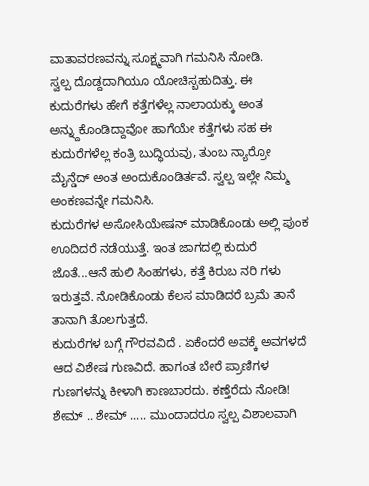ವಾತಾವರಣವನ್ನು ಸೂಕ್ಷ್ಮವಾಗಿ ಗಮನಿಸಿ ನೋಡಿ.
ಸ್ವಲ್ಪ ದೊಡ್ದದಾಗಿಯೂ ಯೋಚಿಸ್ಬಹುದಿತ್ತು. ಈ ಕುದುರೆಗಳು ಹೇಗೆ ಕತ್ತೆಗಳೆಲ್ಲ ನಾಲಾಯಕ್ಕು ಅಂತ ಅನ್ನ್ದುಕೊಂಡಿದ್ದಾವೋ ಹಾಗೆಯೇ ಕತ್ತೆಗಳು ಸಹ ಈ ಕುದುರೆಗಳೆಲ್ಲ ಕಂತ್ರಿ ಬುದ್ಧಿಯವು, ತುಂಬ ನ್ಯಾರ್ರೋ ಮೈನ್ಡೆದ್ ಅಂತ ಅಂದುಕೊಂಡಿರ್ತವೆ. ಸ್ವಲ್ಪ ಇಲ್ಲೇ ನಿಮ್ಮ ಅಂಕಣವನ್ನೇ ಗಮನಿಸಿ.
ಕುದುರೆಗಳ ಅಸೋಸಿಯೇಷನ್ ಮಾಡಿಕೊಂಡು ಅಲ್ಲಿ ಪುಂಕ ಊದಿದರೆ ನಡೆಯುತ್ತೆ. ಇಂತ ಜಾಗದಲ್ಲಿ ಕುದುರೆ ಜೊತೆ...ಆನೆ ಹುಲಿ ಸಿಂಹಗಳು, ಕತ್ತೆ ಕಿರುಬ ನರಿ ಗಳು ಇರುತ್ತವೆ. ನೋಡಿಕೊಂಡು ಕೆಲಸ ಮಾಡಿದರೆ ಬ್ರಮೆ ತಾನೆ ತಾನಾಗಿ ತೊಲಗುತ್ತದೆ.
ಕುದುರೆಗಳ ಬಗ್ಗೆ ಗೌರವವಿದೆ . ಏಕೆಂದರೆ ಅವಕ್ಕೆ ಅವಗಳದೆ ಆದ ವಿಶೇಷ ಗುಣವಿದೆ. ಹಾಗಂತ ಬೇರೆ ಪ್ರಾಣಿಗಳ ಗುಣಗಳನ್ನು ಕೀಳಾಗಿ ಕಾಣಬಾರದು. ಕಣ್ತೆರೆದು ನೋಡಿ!
ಶೇಮ್ .. ಶೇಮ್ ..... ಮುಂದಾದರೂ ಸ್ವಲ್ಪ ವಿಶಾಲವಾಗಿ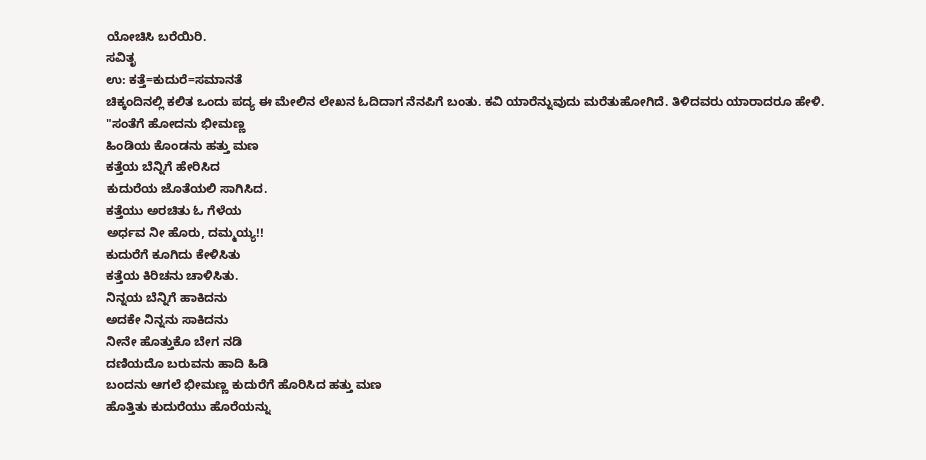ಯೋಚಿಸಿ ಬರೆಯಿರಿ.
ಸವಿತೃ
ಉ: ಕತ್ತೆ=ಕುದುರೆ=ಸಮಾನತೆ
ಚಿಕ್ಕಂದಿನಲ್ಲಿ ಕಲಿತ ಒಂದು ಪದ್ಯ ಈ ಮೇಲಿನ ಲೇಖನ ಓದಿದಾಗ ನೆನಪಿಗೆ ಬಂತು. ಕವಿ ಯಾರೆನ್ನುವುದು ಮರೆತುಹೋಗಿದೆ. ತಿಳಿದವರು ಯಾರಾದರೂ ಹೇಳಿ.
"ಸಂತೆಗೆ ಹೋದನು ಭೀಮಣ್ಣ
ಹಿಂಡಿಯ ಕೊಂಡನು ಹತ್ತು ಮಣ
ಕತ್ತೆಯ ಬೆನ್ನಿಗೆ ಹೇರಿಸಿದ
ಕುದುರೆಯ ಜೊತೆಯಲಿ ಸಾಗಿಸಿದ.
ಕತ್ತೆಯು ಅರಚಿತು ಓ ಗೆಳೆಯ
ಅರ್ಧವ ನೀ ಹೊರು, ದಮ್ಮಯ್ಯ!!
ಕುದುರೆಗೆ ಕೂಗಿದು ಕೇಳಿಸಿತು
ಕತ್ತೆಯ ಕಿರಿಚನು ಚಾಳಿಸಿತು.
ನಿನ್ನಯ ಬೆನ್ನಿಗೆ ಹಾಕಿದನು
ಅದಕೇ ನಿನ್ನನು ಸಾಕಿದನು
ನೀನೇ ಹೊತ್ತುಕೊ ಬೇಗ ನಡಿ
ದಣಿಯದೊ ಬರುವನು ಹಾದಿ ಹಿಡಿ
ಬಂದನು ಆಗಲೆ ಭೀಮಣ್ಣ ಕುದುರೆಗೆ ಹೊರಿಸಿದ ಹತ್ತು ಮಣ
ಹೊತ್ತಿತು ಕುದುರೆಯು ಹೊರೆಯನ್ನು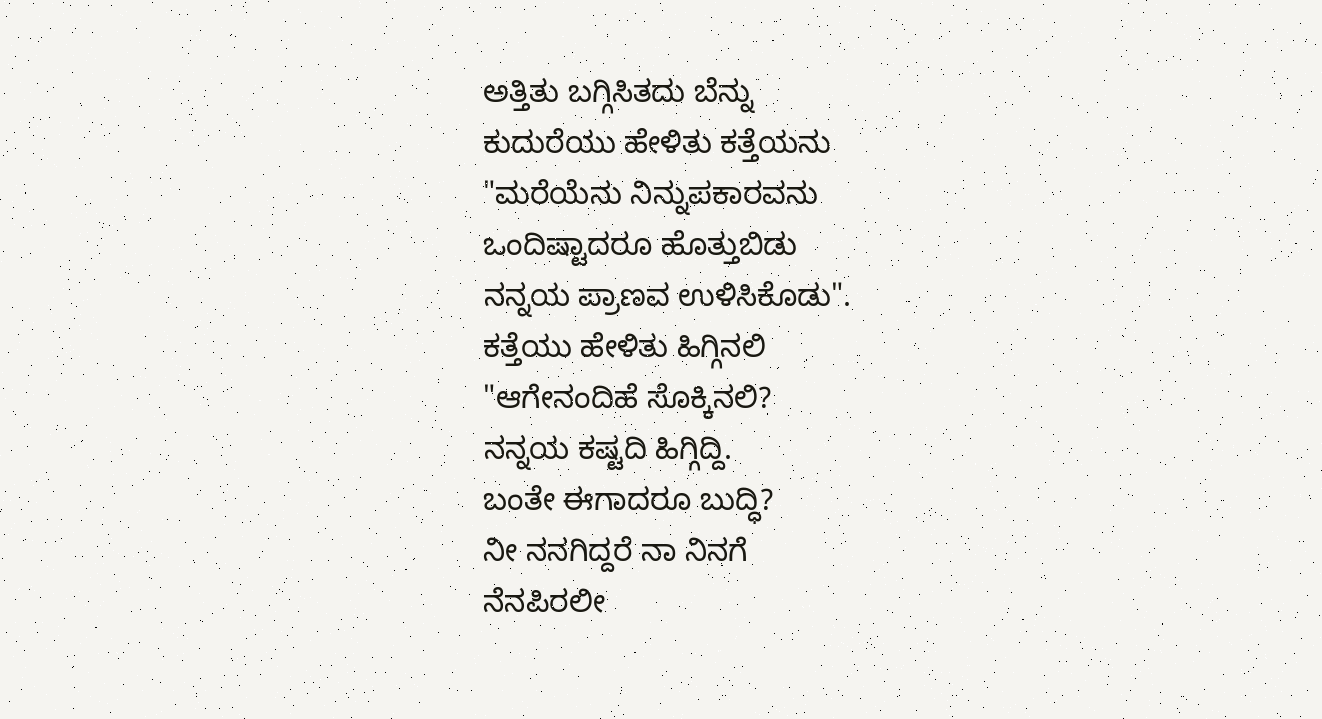ಅತ್ತಿತು ಬಗ್ಗಿಸಿತದು ಬೆನ್ನು
ಕುದುರೆಯು ಹೇಳಿತು ಕತ್ತೆಯನು
"ಮರೆಯೆನು ನಿನ್ನುಪಕಾರವನು
ಒಂದಿಷ್ಟಾದರೂ ಹೊತ್ತುಬಿಡು
ನನ್ನಯ ಪ್ರಾಣವ ಉಳಿಸಿಕೊಡು".
ಕತ್ತೆಯು ಹೇಳಿತು ಹಿಗ್ಗಿನಲಿ
"ಆಗೇನಂದಿಹೆ ಸೊಕ್ಕಿನಲಿ?
ನನ್ನಯ ಕಷ್ಟದಿ ಹಿಗ್ಗಿದ್ದಿ.
ಬಂತೇ ಈಗಾದರೂ ಬುದ್ಧಿ?
ನೀ ನನಗಿದ್ದರೆ ನಾ ನಿನಗೆ
ನೆನಪಿರಲೀ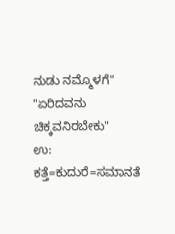ನುಡು ನಮ್ಮೊಳಗೆ"
"ಏರಿದವನು ಚಿಕ್ಕವನಿರಬೇಕು"
ಉ: ಕತ್ತೆ=ಕುದುರೆ=ಸಮಾನತೆ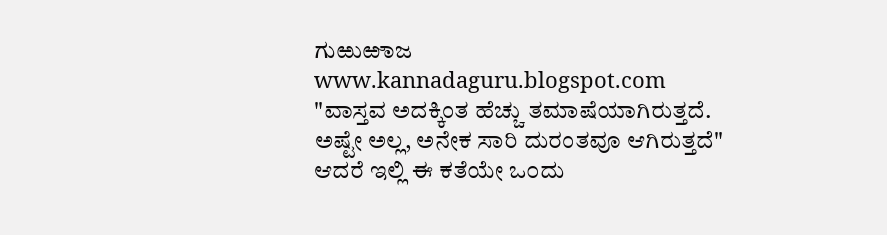ಗುಱುಱಾಜ
www.kannadaguru.blogspot.com
"ವಾಸ್ತವ ಅದಕ್ಕಿಂತ ಹೆಚ್ಚು ತಮಾಷೆಯಾಗಿರುತ್ತದೆ. ಅಷ್ಟೇ ಅಲ್ಲ, ಅನೇಕ ಸಾರಿ ದುರಂತವೂ ಆಗಿರುತ್ತದೆ"
ಆದರೆ ಇಲ್ಲಿ ಈ ಕತೆಯೇ ಒ೦ದು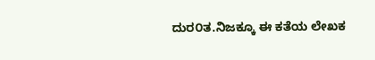ದುರ೦ತ.ನಿಜಕ್ಕೂ ಈ ಕತೆಯ ಲೇಖಕ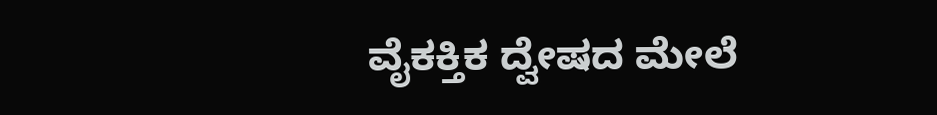ವೈಕಕ್ತಿಕ ದ್ವೇಷದ ಮೇಲೆ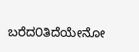ಬರೆದ೦ತಿದೆಯೇನೋ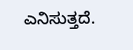ಎನಿಸುತ್ತದೆ.